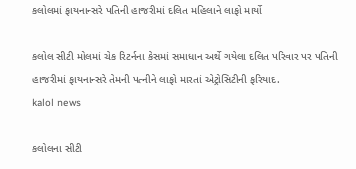કલોલમાં ફાયનાન્સરે પતિની હાજરીમાં દલિત મહિલાને લાફો માર્યો

કલોલ સીટી મોલમાં ચેક રિટર્નના કેસમાં સમાધાન અર્થે ગયેલા દલિત પરિવાર પર પતિની હાજરીમાં ફાયનાન્સરે તેમની પત્નીને લાફો મારતાં એટ્રોસિટીની ફરિયાદ.
kalol news

કલોલના સીટી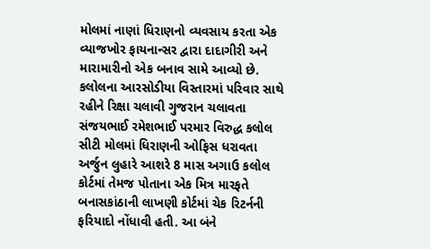મોલમાં નાણાં ધિરાણનો વ્યવસાય કરતા એક વ્યાજખોર ફાયનાન્સર દ્વારા દાદાગીરી અને મારામારીનો એક બનાવ સામે આવ્યો છે. કલોલના આરસોડીયા વિસ્તારમાં પરિવાર સાથે રહીને રિક્ષા ચલાવી ગુજરાન ચલાવતા સંજયભાઈ રમેશભાઈ પરમાર વિરુદ્ધ કલોલ સીટી મોલમાં ધિરાણની ઓફિસ ધરાવતા અર્જુન લુહારે આશરે 8 માસ અગાઉ કલોલ કોર્ટમાં તેમજ પોતાના એક મિત્ર મારફતે બનાસકાંઠાની લાખણી કોર્ટમાં ચેક રિટર્નની ફરિયાદો નોંધાવી હતી. આ બંને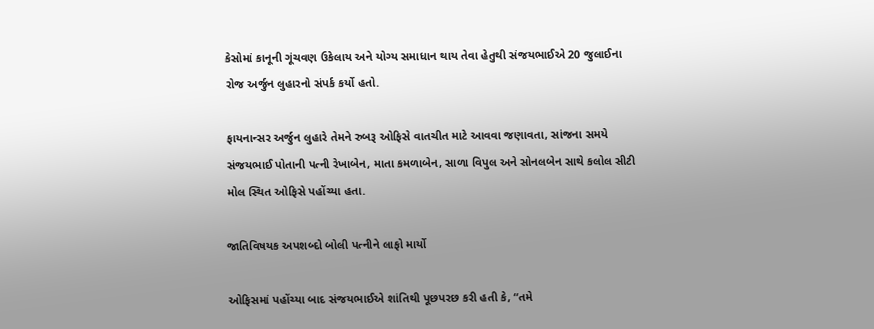કેસોમાં કાનૂની ગૂંચવણ ઉકેલાય અને યોગ્ય સમાધાન થાય તેવા હેતુથી સંજયભાઈએ 20 જુલાઈના રોજ અર્જુન લુહારનો સંપર્ક કર્યો હતો.

ફાયનાન્સર અર્જુન લુહારે તેમને રુબરૂ ઓફિસે વાતચીત માટે આવવા જણાવતા, સાંજના સમયે સંજયભાઈ પોતાની પત્ની રેખાબેન, માતા કમળાબેન, સાળા વિપુલ અને સોનલબેન સાથે કલોલ સીટી મોલ સ્થિત ઓફિસે પહોંચ્યા હતા.

જાતિવિષયક અપશબ્દો બોલી પત્નીને લાફો માર્યો

ઓફિસમાં પહોંચ્યા બાદ સંજયભાઈએ શાંતિથી પૂછપરછ કરી હતી કે, “તમે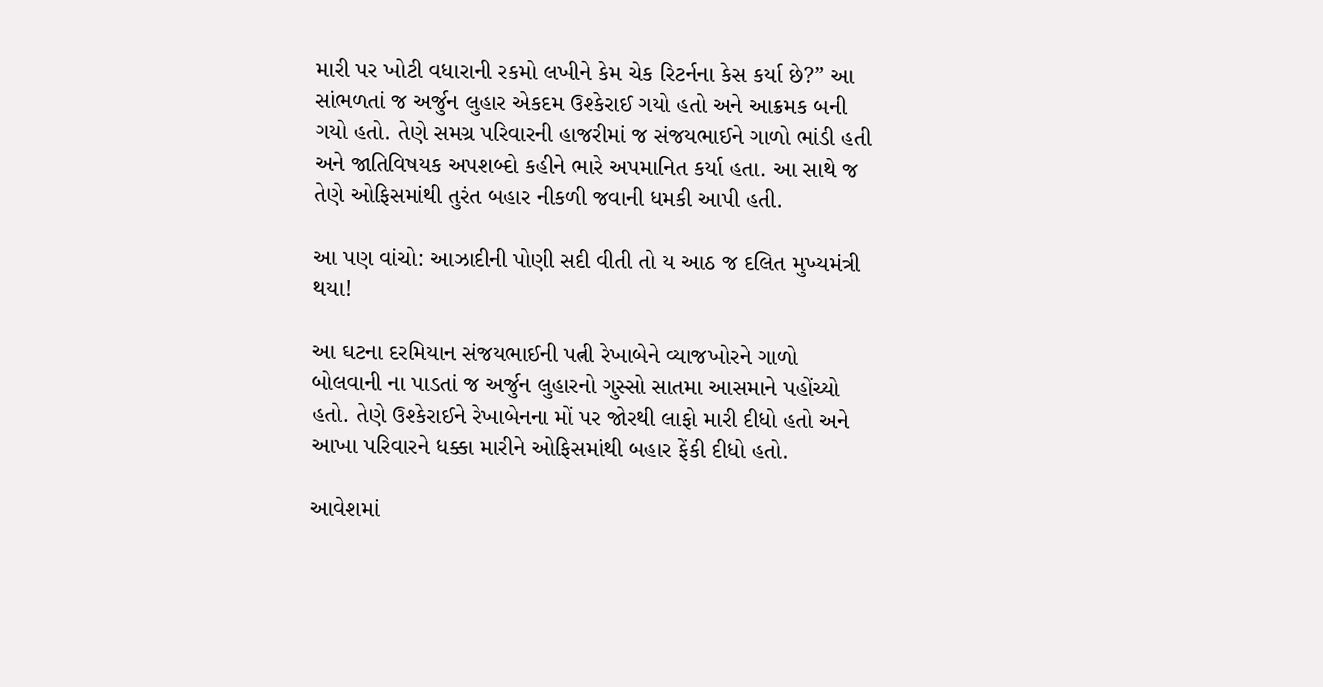મારી પર ખોટી વધારાની રકમો લખીને કેમ ચેક રિટર્નના કેસ કર્યા છે?” આ સાંભળતાં જ અર્જુન લુહાર એકદમ ઉશ્કેરાઈ ગયો હતો અને આક્રમક બની ગયો હતો. તેણે સમગ્ર પરિવારની હાજરીમાં જ સંજયભાઈને ગાળો ભાંડી હતી અને જાતિવિષયક અપશબ્દો કહીને ભારે અપમાનિત કર્યા હતા. આ સાથે જ તેણે ઓફિસમાંથી તુરંત બહાર નીકળી જવાની ધમકી આપી હતી.

આ પણ વાંચો: આઝાદીની પોણી સદી વીતી તો ય આઠ જ દલિત મુખ્યમંત્રી થયા!

આ ઘટના દરમિયાન સંજયભાઈની પત્ની રેખાબેને વ્યાજખોરને ગાળો બોલવાની ના પાડતાં જ અર્જુન લુહારનો ગુસ્સો સાતમા આસમાને પહોંચ્યો હતો. તેણે ઉશ્કેરાઈને રેખાબેનના મોં પર જોરથી લાફો મારી દીધો હતો અને આખા પરિવારને ધક્કા મારીને ઓફિસમાંથી બહાર ફેંકી દીધો હતો.

આવેશમાં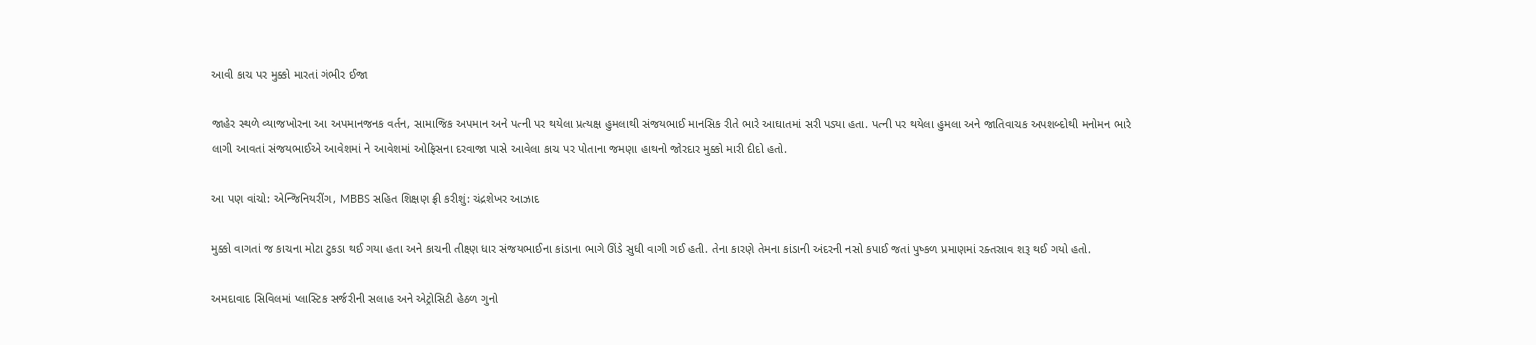આવી કાચ પર મુક્કો મારતાં ગંભીર ઈજા

જાહેર સ્થળે વ્યાજખોરના આ અપમાનજનક વર્તન, સામાજિક અપમાન અને પત્ની પર થયેલા પ્રત્યક્ષ હુમલાથી સંજયભાઈ માનસિક રીતે ભારે આઘાતમાં સરી પડ્યા હતા. પત્ની પર થયેલા હુમલા અને જાતિવાચક અપશબ્દોથી મનોમન ભારે લાગી આવતાં સંજયભાઈએ આવેશમાં ને આવેશમાં ઓફિસના દરવાજા પાસે આવેલા કાચ પર પોતાના જમણા હાથનો જોરદાર મુક્કો મારી દીદો હતો.

આ પણ વાંચો: એન્જિનિયરીંગ, MBBS સહિત શિક્ષણ ફ્રી કરીશું: ચંદ્રશેખર આઝાદ

મુક્કો વાગતાં જ કાચના મોટા ટુકડા થઈ ગયા હતા અને કાચની તીક્ષ્ણ ધાર સંજયભાઈના કાંડાના ભાગે ઊંડે સુધી વાગી ગઈ હતી. તેના કારણે તેમના કાંડાની અંદરની નસો કપાઈ જતાં પુષ્કળ પ્રમાણમાં રક્તસ્રાવ શરૂ થઈ ગયો હતો.

અમદાવાદ સિવિલમાં પ્લાસ્ટિક સર્જરીની સલાહ અને એટ્રોસિટી હેઠળ ગુનો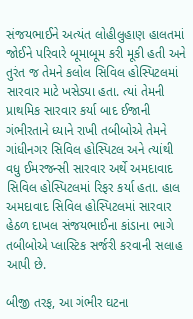સંજયભાઈને અત્યંત લોહીલુહાણ હાલતમાં જોઈને પરિવારે બૂમાબૂમ કરી મૂકી હતી અને તુરંત જ તેમને કલોલ સિવિલ હોસ્પિટલમાં સારવાર માટે ખસેડ્યા હતા. ત્યાં તેમની પ્રાથમિક સારવાર કર્યા બાદ ઈજાની ગંભીરતાને ધ્યાને રાખી તબીબોએ તેમને ગાંધીનગર સિવિલ હોસ્પિટલ અને ત્યાંથી વધુ ઈમરજન્સી સારવાર અર્થે અમદાવાદ સિવિલ હોસ્પિટલમાં રિફર કર્યા હતા. હાલ અમદાવાદ સિવિલ હોસ્પિટલમાં સારવાર હેઠળ દાખલ સંજયભાઈના કાંડાના ભાગે તબીબોએ પ્લાસ્ટિક સર્જરી કરવાની સલાહ આપી છે.

બીજી તરફ, આ ગંભીર ઘટના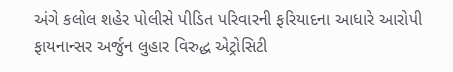અંગે કલોલ શહેર પોલીસે પીડિત પરિવારની ફરિયાદના આધારે આરોપી ફાયનાન્સર અર્જુન લુહાર વિરુદ્ધ એટ્રોસિટી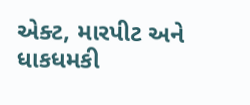એક્ટ, મારપીટ અને ધાકધમકી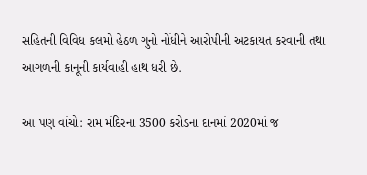સહિતની વિવિધ કલમો હેઠળ ગુનો નોંધીને આરોપીની અટકાયત કરવાની તથા આગળની કાનૂની કાર્યવાહી હાથ ધરી છે.

આ પણ વાંચો: રામ મંદિરના 3500 કરોડના દાનમાં 2020માં જ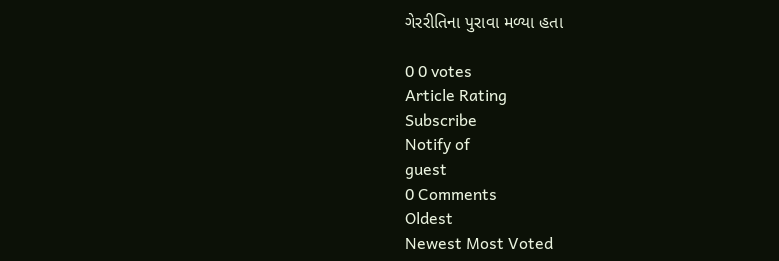ગેરરીતિના પુરાવા મળ્યા હતા

0 0 votes
Article Rating
Subscribe
Notify of
guest
0 Comments
Oldest
Newest Most Voted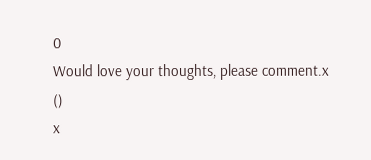0
Would love your thoughts, please comment.x
()
x